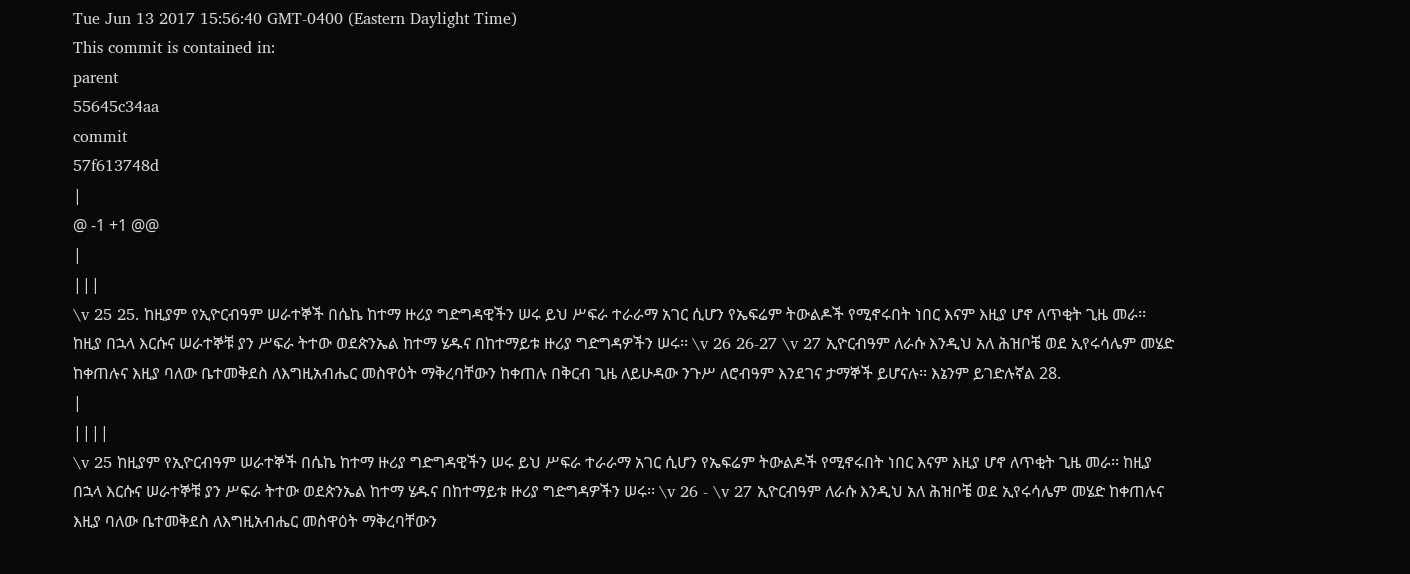Tue Jun 13 2017 15:56:40 GMT-0400 (Eastern Daylight Time)
This commit is contained in:
parent
55645c34aa
commit
57f613748d
|
@ -1 +1 @@
|
|||
\v 25 25. ከዚያም የኢዮርብዓም ሠራተኞች በሴኬ ከተማ ዙሪያ ግድግዳዊችን ሠሩ ይህ ሥፍራ ተራራማ አገር ሲሆን የኤፍሬም ትውልዶች የሚኖሩበት ነበር እናም እዚያ ሆኖ ለጥቂት ጊዜ መራ፡፡ ከዚያ በኋላ እርሱና ሠራተኞቹ ያን ሥፍራ ትተው ወደጵንኤል ከተማ ሄዱና በከተማይቱ ዙሪያ ግድግዳዎችን ሠሩ፡፡ \v 26 26-27 \v 27 ኢዮርብዓም ለራሱ እንዲህ አለ ሕዝቦቼ ወደ ኢየሩሳሌም መሄድ ከቀጠሉና እዚያ ባለው ቤተመቅደስ ለእግዚአብሔር መስዋዕት ማቅረባቸውን ከቀጠሉ በቅርብ ጊዜ ለይሁዳው ንጉሥ ለሮብዓም እንደገና ታማኞች ይሆናሉ፡፡ እኔንም ይገድሉኛል 28.
|
||||
\v 25 ከዚያም የኢዮርብዓም ሠራተኞች በሴኬ ከተማ ዙሪያ ግድግዳዊችን ሠሩ ይህ ሥፍራ ተራራማ አገር ሲሆን የኤፍሬም ትውልዶች የሚኖሩበት ነበር እናም እዚያ ሆኖ ለጥቂት ጊዜ መራ፡፡ ከዚያ በኋላ እርሱና ሠራተኞቹ ያን ሥፍራ ትተው ወደጵንኤል ከተማ ሄዱና በከተማይቱ ዙሪያ ግድግዳዎችን ሠሩ፡፡ \v 26 - \v 27 ኢዮርብዓም ለራሱ እንዲህ አለ ሕዝቦቼ ወደ ኢየሩሳሌም መሄድ ከቀጠሉና እዚያ ባለው ቤተመቅደስ ለእግዚአብሔር መስዋዕት ማቅረባቸውን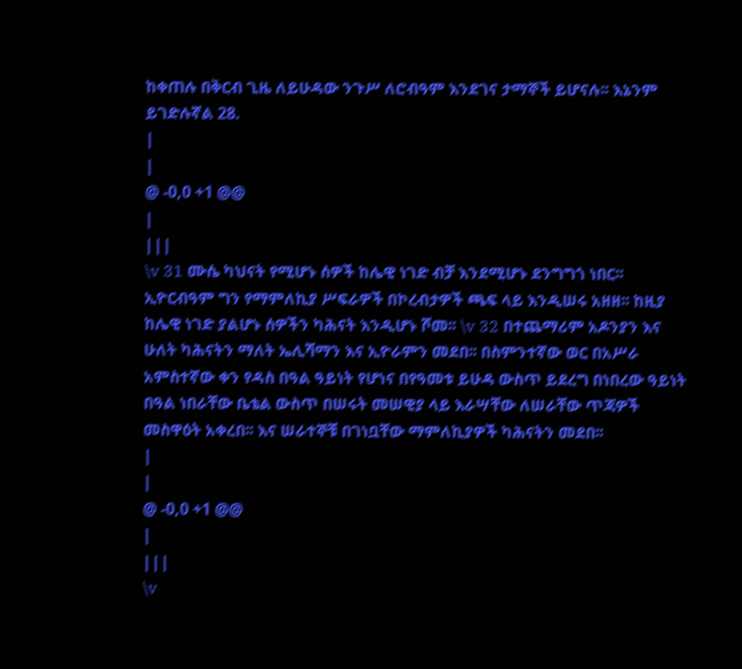ከቀጠሉ በቅርብ ጊዜ ለይሁዳው ንጉሥ ለሮብዓም እንደገና ታማኞች ይሆናሉ፡፡ እኔንም ይገድሉኛል 28.
|
|
@ -0,0 +1 @@
|
|||
\v 31 ሙሴ ካህናት የሚሆኑ ሰዎች ከሌዊ ነገድ ብቻ እንደሚሆኑ ደንግግጎ ነበር፡፡ ኢዮርብዓም ግን የማምለኪያ ሥፍራዎች በኮረብታዎች ጫፍ ላይ እንዲሠሩ አዘዘ፡፡ ከዚያ ከሌዊ ነገድ ያልሆኑ ሰዎችን ካሕናት እንዲሆኑ ሾመ፡፡ \v 32 በተጨማሪም አዶንያን እና ሁለት ካሕናትን ማለት ኤሊሻማን እና ኢዮራምን መደበ፡፡ በስምንተኛው ወር በአሥራ አምስተኛው ቀን የዳስ በዓል ዓይነት የሆነና በየዓመቱ ይሁዳ ውስጥ ይደረግ በነበረው ዓይነት በዓል ነበራቸው ቤቴል ውስጥ በሠሩት መሠዊያ ላይ እራሣቸው ለሠራቸው ጥጃዎች መስዋዕት አቀረበ፡፡ እና ሠራተኞቹ በገነቧቸው ማምለኪያዎች ካሕናትን መደበ፡፡
|
|
@ -0,0 +1 @@
|
|||
\v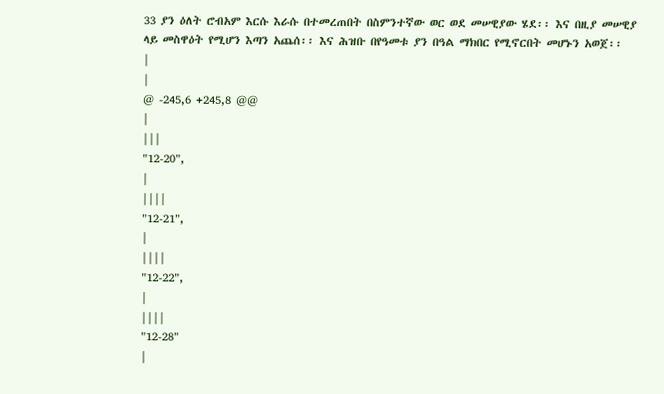33 ያን ዕለት ሮብአም እርሱ እራሱ በተመረጠበት በስምንተኛው ወር ወደ መሠዊያው ሄደ፡፡ እና በዚያ መሠዊያ ላይ መስዋዕት የሚሆን እጣን አጨሰ፡፡ እና ሕዝቡ በየዓመቱ ያን በዓል ማክበር የሚኖርበት መሆኑን አወጀ፡፡
|
|
@ -245,6 +245,8 @@
|
|||
"12-20",
|
||||
"12-21",
|
||||
"12-22",
|
||||
"12-28"
|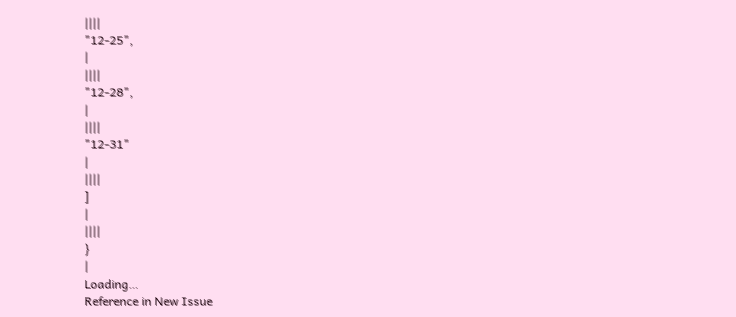||||
"12-25",
|
||||
"12-28",
|
||||
"12-31"
|
||||
]
|
||||
}
|
Loading…
Reference in New Issue